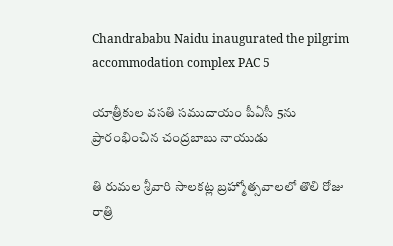Chandrababu Naidu inaugurated the pilgrim accommodation complex PAC 5

యాత్రీకుల వసతి సముదాయం పీఏసీ 5ను ప్రారంభించిన చంద్రబాబు నాయుడు

తి రుమల శ్రీవారి సాలకట్ల బ్రహ్మోత్సవాలలో తొలి రోజు రాత్రి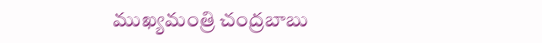ముఖ్యమంత్రి చంద్రబాబు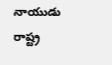నాయుడు రాష్ట్ర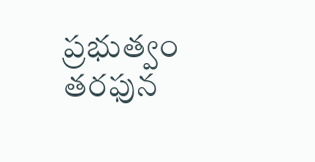ప్రభుత్వం తరఫున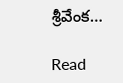శ్రీవేంక…

Read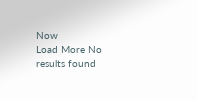Now
Load More No results found